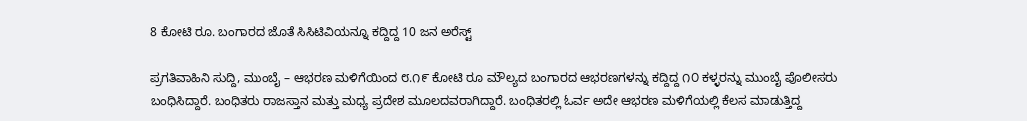8 ಕೋಟಿ ರೂ. ಬಂಗಾರದ ಜೊತೆ ಸಿಸಿಟಿವಿಯನ್ನೂ ಕದ್ದಿದ್ದ 10 ಜನ ಅರೆಸ್ಟ್

ಪ್ರಗತಿವಾಹಿನಿ ಸುದ್ದಿ, ಮುಂಬೈ – ಆಭರಣ ಮಳಿಗೆಯಿಂದ ೮.೧೯ ಕೋಟಿ ರೂ ಮೌಲ್ಯದ ಬಂಗಾರದ ಆಭರಣಗಳನ್ನು ಕದ್ದಿದ್ದ ೧೦ ಕಳ್ಳರನ್ನು ಮುಂಬೈ ಪೊಲೀಸರು ಬಂಧಿಸಿದ್ದಾರೆ. ಬಂಧಿತರು ರಾಜಸ್ತಾನ ಮತ್ತು ಮಧ್ಯ ಪ್ರದೇಶ ಮೂಲದವರಾಗಿದ್ದಾರೆ. ಬಂಧಿತರಲ್ಲಿ ಓರ್ವ ಅದೇ ಆಭರಣ ಮಳಿಗೆಯಲ್ಲಿ ಕೆಲಸ ಮಾಡುತ್ತಿದ್ದ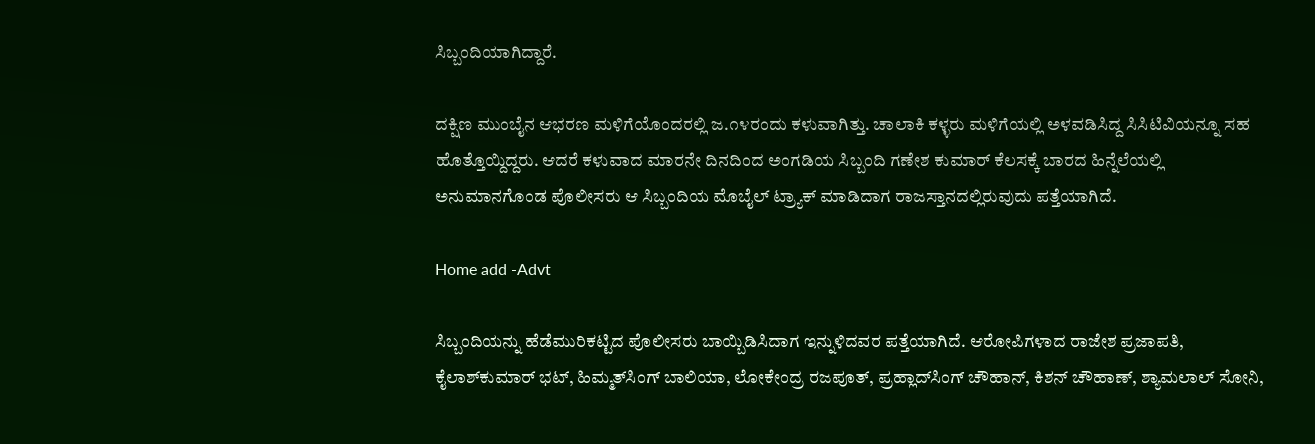ಸಿಬ್ಬಂದಿಯಾಗಿದ್ದಾರೆ.

ದಕ್ಷಿಣ ಮುಂಬೈನ ಆಭರಣ ಮಳಿಗೆಯೊಂದರಲ್ಲಿ ಜ.೧೪ರಂದು ಕಳುವಾಗಿತ್ತು. ಚಾಲಾಕಿ ಕಳ್ಳರು ಮಳಿಗೆಯಲ್ಲಿ ಅಳವಡಿಸಿದ್ದ ಸಿಸಿಟಿವಿಯನ್ನೂ ಸಹ ಹೊತ್ತೊಯ್ದಿದ್ದರು. ಆದರೆ ಕಳುವಾದ ಮಾರನೇ ದಿನದಿಂದ ಅಂಗಡಿಯ ಸಿಬ್ಬಂದಿ ಗಣೇಶ ಕುಮಾರ್ ಕೆಲಸಕ್ಕೆ ಬಾರದ ಹಿನ್ನೆಲೆಯಲ್ಲಿ ಅನುಮಾನಗೊಂಡ ಪೊಲೀಸರು ಆ ಸಿಬ್ಬಂದಿಯ ಮೊಬೈಲ್ ಟ್ರ್ಯಾಕ್ ಮಾಡಿದಾಗ ರಾಜಸ್ತಾನದಲ್ಲಿರುವುದು ಪತ್ತೆಯಾಗಿದೆ.

Home add -Advt

ಸಿಬ್ಬಂದಿಯನ್ನು ಹೆಡೆಮುರಿಕಟ್ಟಿದ ಪೊಲೀಸರು ಬಾಯ್ಬಿಡಿಸಿದಾಗ ಇನ್ನುಳಿದವರ ಪತ್ತೆಯಾಗಿದೆ. ಆರೋಪಿಗಳಾದ ರಾಜೇಶ ಪ್ರಜಾಪತಿ, ಕೈಲಾಶ್‌ಕುಮಾರ್ ಭಟ್, ಹಿಮ್ಮತ್‌ಸಿಂಗ್ ಬಾಲಿಯಾ, ಲೋಕೇಂದ್ರ ರಜಪೂತ್, ಪ್ರಹ್ಲಾದ್‌ಸಿಂಗ್ ಚೌಹಾನ್, ಕಿಶನ್ ಚೌಹಾಣ್, ಶ್ಯಾಮಲಾಲ್ ಸೋನಿ,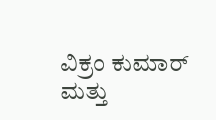ವಿಕ್ರಂ ಕುಮಾರ್ ಮತ್ತು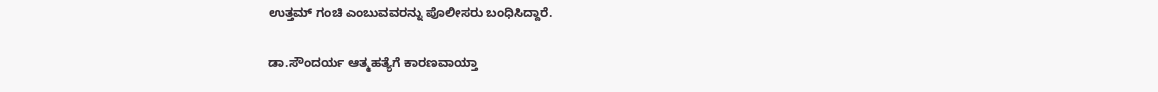ಉತ್ತಮ್ ಗಂಚಿ ಎಂಬುವವರನ್ನು ಪೊಲೀಸರು ಬಂಧಿಸಿದ್ದಾರೆ.

ಡಾ.ಸೌಂದರ್ಯ ಆತ್ಮಹತ್ಯೆಗೆ ಕಾರಣವಾಯ್ತಾ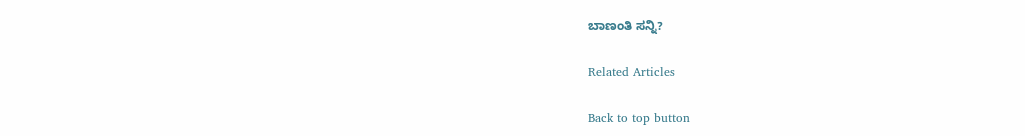ಬಾಣಂತಿ ಸನ್ನಿ?

Related Articles

Back to top button